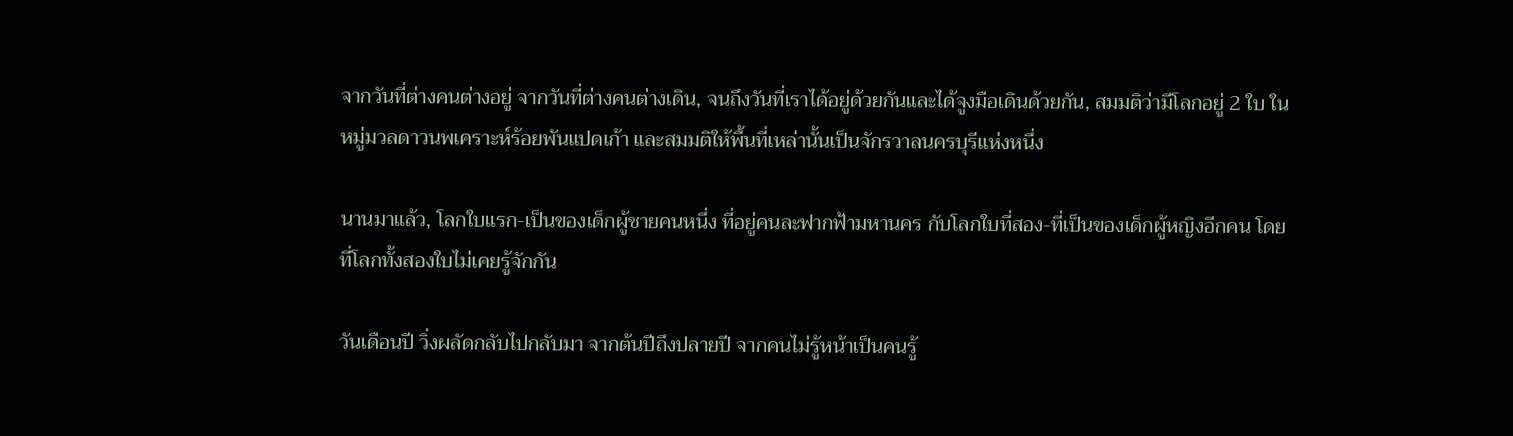จากวันที่ต่างคนต่างอยู่ จากวันที่ต่างคนต่างเดิน, จนถึงวันที่เราได้อยู่ด้วยกันและได้จูงมือเดินด้วยกัน, สมมติว่ามีโลกอยู่ 2 ใบ ในหมู่มวลดาวนพเคราะห์ร้อยพันแปดเก้า และสมมติให้พื้นที่เหล่านั้นเป็นจักรวาลนครบุรีแห่งหนึ่ง

นานมาแล้ว, โลกใบแรก-เป็นของเด็กผู้ชายคนหนึ่ง ที่อยู่คนละฟากฟ้ามหานคร กับโลกใบที่สอง-ที่เป็นของเด็กผู้หญิงอีกคน โดยที่โลกทั้งสองใบไม่เคยรู้จักกัน

วันเดือนปี วิ่งผลัดกลับไปกลับมา จากต้นปีถึงปลายปี จากคนไม่รู้หน้าเป็นคนรู้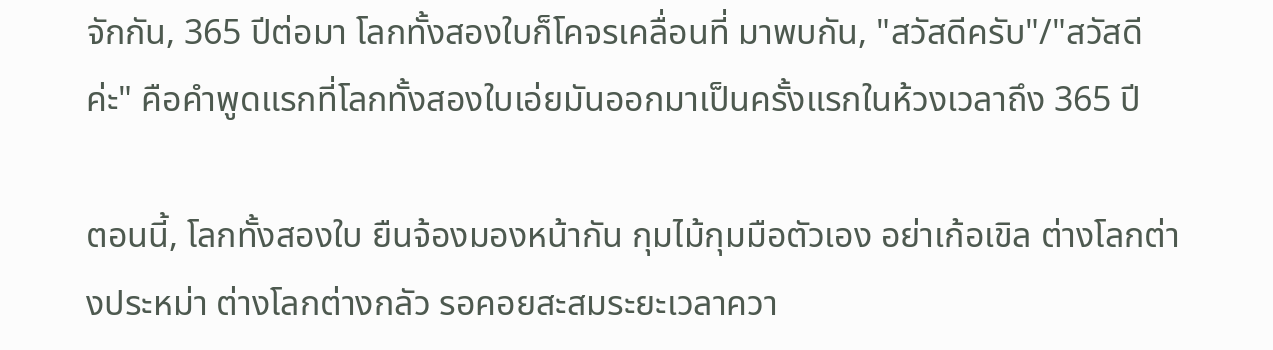จักกัน, 365 ปีต่อมา โลกทั้งสองใบก็โคจรเคลื่อนที่ มาพบกัน, "สวัสดีครับ"/"สวัสดีค่ะ" คือคำพูดแรกที่โลกทั้งสองใบเอ่ยมันออกมาเป็นครั้งแรกในห้วงเวลาถึง 365 ปี

ตอนนี้, โลกทั้งสองใบ ยืนจ้องมองหน้ากัน กุมไม้กุมมือตัวเอง อย่าเก้อเขิล ต่างโลกต่างประหม่า ต่างโลกต่างกลัว รอคอยสะสมระยะเวลาควา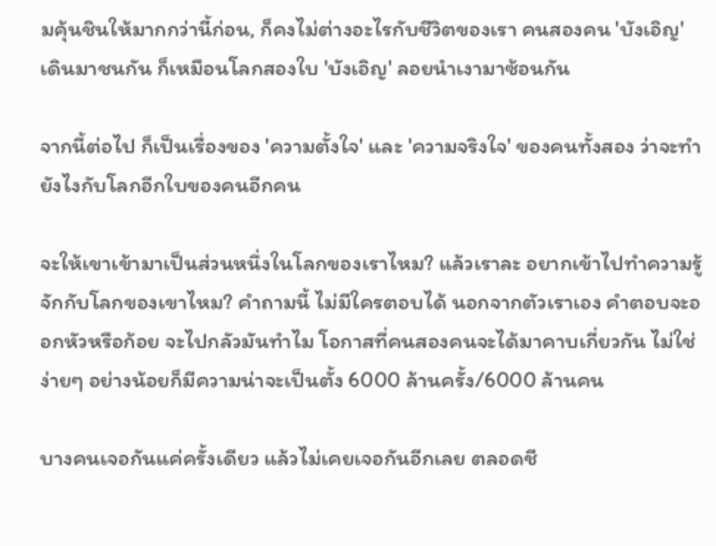มคุ้นชินให้มากกว่านี้ก่อน, ก็คงไม่ต่างอะไรกับชีวิตของเรา คนสองคน 'บังเอิญ' เดินมาชนกัน ก็เหมือนโลกสองใบ 'บังเอิญ' ลอยนำเงามาซ้อนกัน

จากนี้ต่อไป ก็เป็นเรื่องของ 'ความตั้งใจ' และ 'ความจริงใจ' ของคนทั้งสอง ว่าจะทำยังไงกับโลกอีกใบของคนอีกคน

จะให้เขาเข้ามาเป็นส่วนหนึ่งในโลกของเราไหม? แล้วเราละ อยากเข้าไปทำความรู้จักกับโลกของเขาไหม? คำถามนี้ ไม่มีใครตอบได้ นอกจากตัวเราเอง คำตอบจะออกหัวหรือก้อย จะไปกลัวมันทำไม โอกาสที่คนสองคนจะได้มาคาบเกี่ยวกัน ไม่ใช่ง่ายๆ อย่างน้อยก็มีความน่าจะเป็นตั้ง 6000 ล้านครั้ง/6000 ล้านคน

บางคนเจอกันแค่ครั้งเดียว แล้วไม่เคยเจอกันอีกเลย ตลอดชี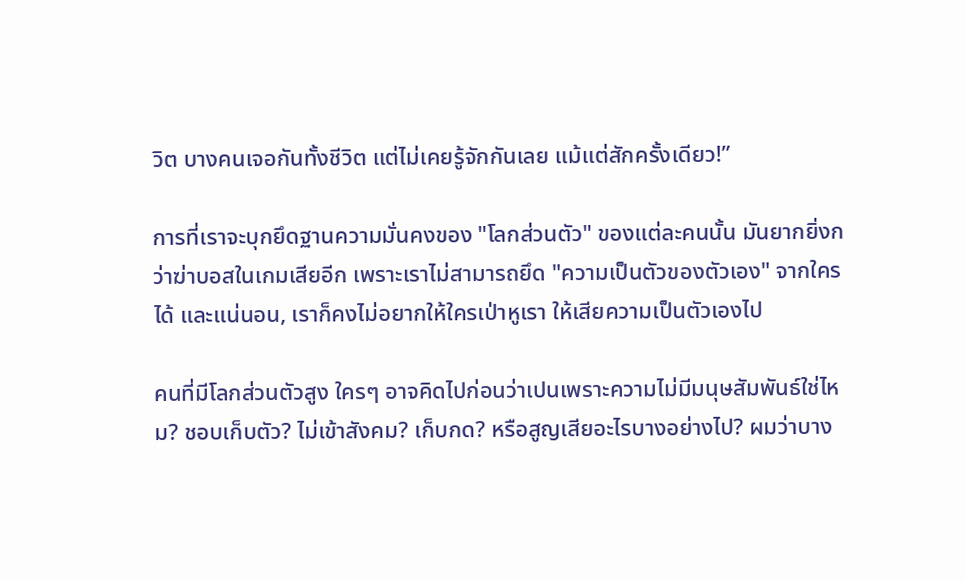วิต บางคนเจอกันทั้งชีวิต แต่ไม่เคยรู้จักกันเลย แม้แต่สักครั้งเดียว!”

การที่เราจะบุกยึดฐานความมั่นคงของ "โลกส่วนตัว" ของแต่ละคนนั้น มันยากยิ่งกว่าฆ่าบอสในเกมเสียอีก เพราะเราไม่สามารถยึด "ความเป็นตัวของตัวเอง" จากใครได้ และแน่นอน, เราก็คงไม่อยากให้ใครเป่าหูเรา ให้เสียความเป็นตัวเองไป

คนที่มีโลกส่วนตัวสูง ใครๆ อาจคิดไปก่อนว่าเปนเพราะความไม่มีมนุษสัมพันธ์ใช่ไหม? ชอบเก็บตัว? ไม่เข้าสังคม? เก็บกด? หรือสูญเสียอะไรบางอย่างไป? ผมว่าบาง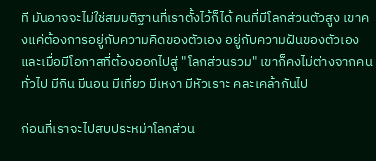ที มันอาจจะไม่ใช่สมมติฐานที่เราตั้งไว้ก็ได้ คนที่มีโลกส่วนตัวสูง เขาคงแค่ต้องการอยู่กับความคิดของตัวเอง อยู่กับความฝันของตัวเอง และเมื่อมีโอกาสที่ต้องออกไปสู่ "โลกส่วนรวม" เขาก็คงไม่ต่างจากคนทั่วไป มีกิน มีนอน มีเที่ยว มีเหงา มีหัวเราะ คละเคล้ากันไป

ก่อนที่เราจะไปสบประหม่าโลกส่วน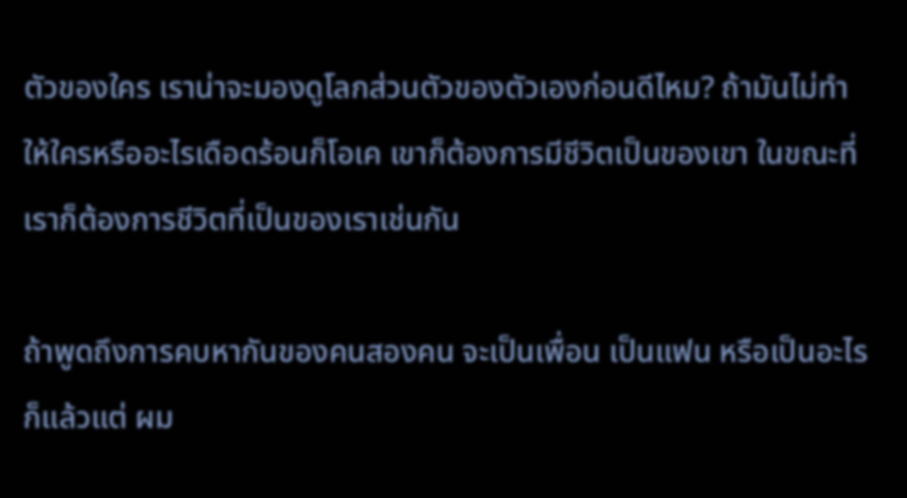ตัวของใคร เราน่าจะมองดูโลกส่วนตัวของตัวเองก่อนดีไหม? ถ้ามันไม่ทำให้ใครหรืออะไรเดือดร้อนก็โอเค เขาก็ต้องการมีชีวิตเป็นของเขา ในขณะที่ เราก็ต้องการชีวิตที่เป็นของเราเช่นกัน

ถ้าพูดถึงการคบหากันของคนสองคน จะเป็นเพื่อน เป็นแฟน หรือเป็นอะไรก็แล้วแต่ ผม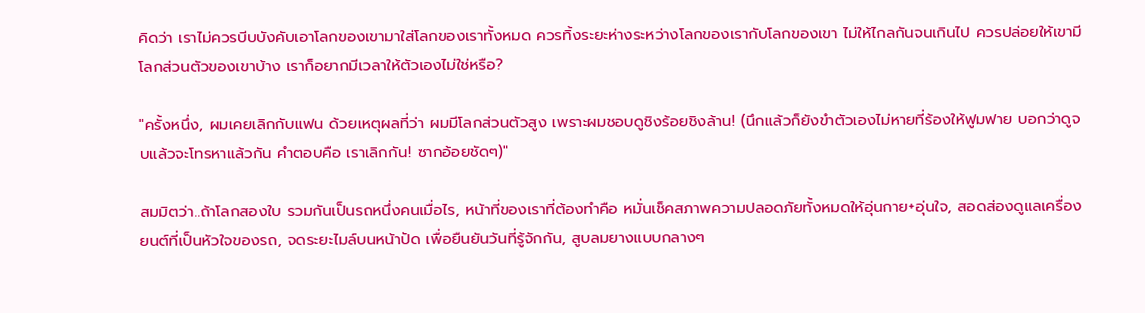คิดว่า เราไม่ควรบีบบังคับเอาโลกของเขามาใส่โลกของเราทั้งหมด ควรทิ้งระยะห่างระหว่างโลกของเรากับโลกของเขา ไม่ให้ไกลกันจนเกินไป ควรปล่อยให้เขามีโลกส่วนตัวของเขาบ้าง เราก็อยากมีเวลาให้ตัวเองไม่ใช่หรือ?

"ครั้งหนึ่ง, ผมเคยเลิกกับแฟน ด้วยเหตุผลที่ว่า ผมมีโลกส่วนตัวสูง เพราะผมชอบดูชิงร้อยชิงล้าน! (นึกแล้วก็ยังขำตัวเองไม่หายที่ร้องให้ฟูมฟาย บอกว่าดูจบแล้วจะโทรหาแล้วกัน คำตอบคือ เราเลิกกัน! ซากอ้อยชัดๆ)"

สมมิตว่า..ถ้าโลกสองใบ รวมกันเป็นรถหนึ่งคนเมื่อไร, หน้าที่ของเราที่ต้องทำคือ หมั่นเช็คสภาพความปลอดภัยทั้งหมดให้อุ่นกาย+อุ่นใจ, สอดส่องดูแลเครื่องยนต์ที่เป็นหัวใจของรถ, จดระยะไมล์บนหน้าปัด เพื่อยืนยันวันที่รู้จักกัน, สูบลมยางแบบกลางๆ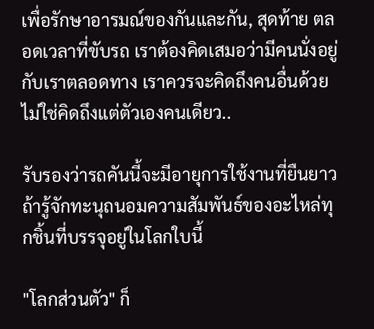เพื่อรักษาอารมณ์ของกันและกัน, สุดท้าย ตลอดเวลาที่ขับรถ เราต้องคิดเสมอว่ามีคนนั่งอยู่กับเราตลอดทาง เราควรจะคิดถึงคนอื่นด้วย ไม่ใช่คิดถึงแต่ตัวเองคนเดียว..

รับรองว่ารถคันนี้จะมีอายุการใช้งานที่ยืนยาว ถ้ารู้จักทะนุถนอมความสัมพันธ์ของอะไหล่ทุกชิ้นที่บรรจุอยู่ในโลกใบนี้

"โลกส่วนตัว" ก็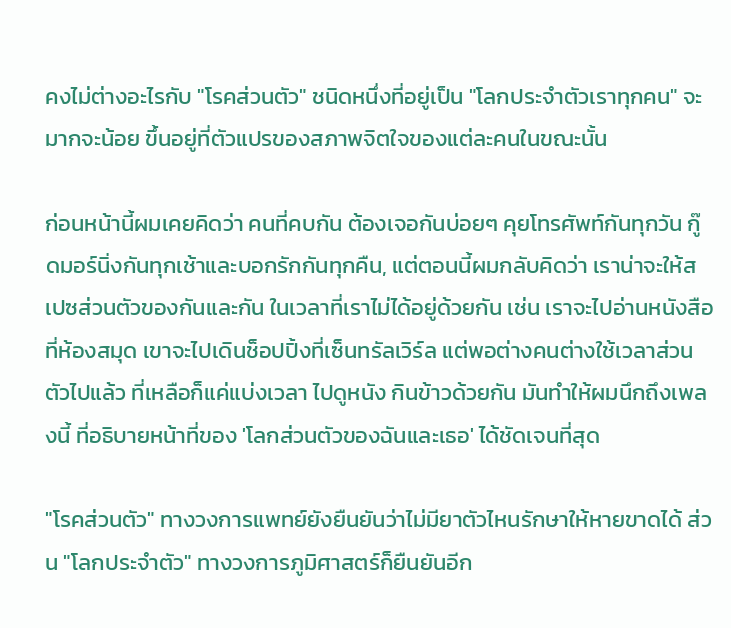คงไม่ต่างอะไรกับ "โรคส่วนตัว" ชนิดหนึ่งที่อยู่เป็น "โลกประจำตัวเราทุกคน" จะมากจะน้อย ขึ้นอยู่ที่ตัวแปรของสภาพจิตใจของแต่ละคนในขณะนั้น

ก่อนหน้านี้ผมเคยคิดว่า คนที่คบกัน ต้องเจอกันบ่อยๆ คุยโทรศัพท์กันทุกวัน กู๊ดมอร์นิ่งกันทุกเช้าและบอกรักกันทุกคืน, แต่ตอนนี้ผมกลับคิดว่า เราน่าจะให้สเปซส่วนตัวของกันและกัน ในเวลาที่เราไม่ได้อยู่ด้วยกัน เช่น เราจะไปอ่านหนังสือที่ห้องสมุด เขาจะไปเดินช็อปปิ้งที่เซ็นทรัลเวิร์ล แต่พอต่างคนต่างใช้เวลาส่วนตัวไปแล้ว ที่เหลือก็แค่แบ่งเวลา ไปดูหนัง กินข้าวด้วยกัน มันทำให้ผมนึกถึงเพลงนี้ ที่อธิบายหน้าที่ของ 'โลกส่วนตัวของฉันและเธอ' ได้ชัดเจนที่สุด

"โรคส่วนตัว" ทางวงการแพทย์ยังยืนยันว่าไม่มียาตัวไหนรักษาให้หายขาดได้ ส่วน "โลกประจำตัว" ทางวงการภูมิศาสตร์ก็ยืนยันอีก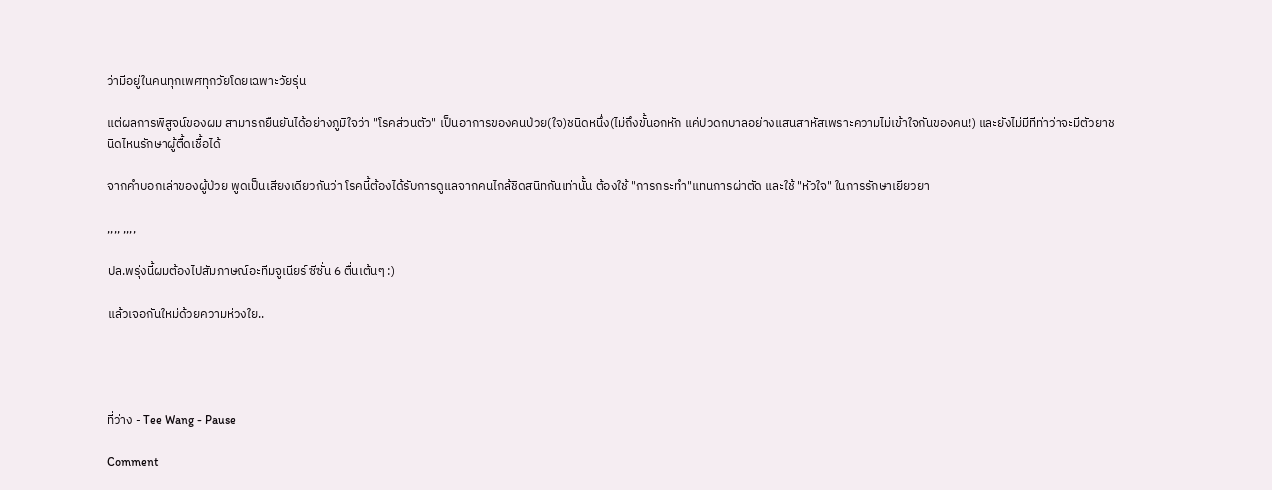ว่ามีอยู่ในคนทุกเพศทุกวัยโดยเฉพาะวัยรุ่น

แต่ผลการพิสูจน์ของผม สามารถยืนยันได้อย่างภูมิใจว่า "โรคส่วนตัว" เป็นอาการของคนป่วย(ใจ)ชนิดหนึ่ง(ไม่ถึงขั้นอกหัก แค่ปวดกบาลอย่างแสนสาหัสเพราะความไม่เข้าใจกันของคน!) และยังไม่มีทีท่าว่าจะมีตัวยาชนิดไหนรักษาผู้ตื้ดเชื้อได้

จากคำบอกเล่าของผู้ป่วย พูดเป็นเสียงเดียวกันว่า โรคนี้ต้องได้รับการดูแลจากคนไกล้ชิดสนิทกันเท่านั้น ต้องใช้ "การกระทำ"แทนการผ่าตัด และใช้ "หัวใจ" ในการรักษาเยียวยา

,,,, ,,,,

ปล.พรุ่งนี้ผมต้องไปสัมภาษณ์อะทีมจูเนียร์ ซีซั่น 6 ตื่นเต้นๆ :)

แล้วเจอกันใหม่ด้วยความห่วงใย..




ที่ว่าง - Tee Wang - Pause

Comment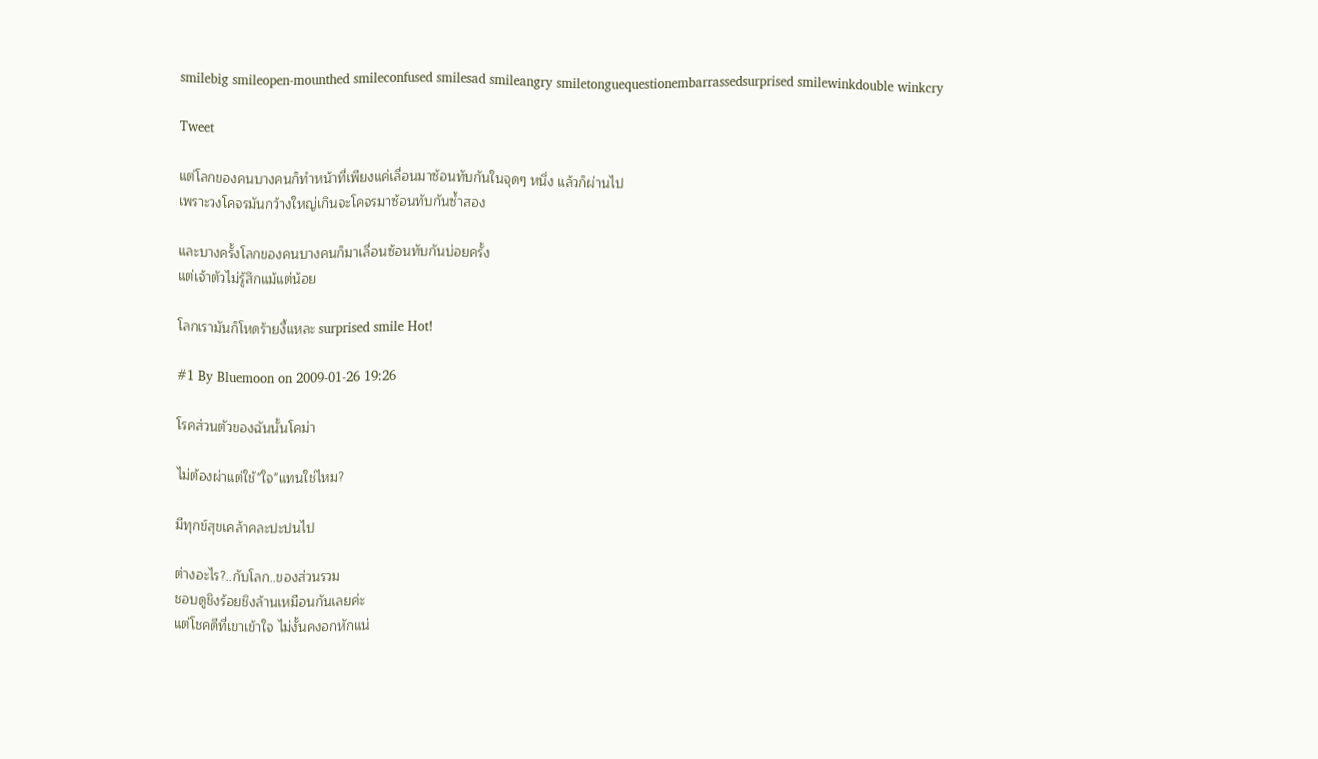smilebig smileopen-mounthed smileconfused smilesad smileangry smiletonguequestionembarrassedsurprised smilewinkdouble winkcry

Tweet

แต่โลกของคนบางคนก็ทำหน้าที่เพียงแค่เลื่อนมาซ้อนทับกันในจุดๆ หนึ่ง แล้วก็ผ่านไป
เพราะวงโคจรมันกว้างใหญ่เกินจะโคจรมาซ้อนทับกันซ้ำสอง

และบางครั้งโลกของคนบางคนก็มาเลื่อนซ้อนทับกันบ่อยครั้ง
แต่เจ้าตัวไม่รู้สึกแม้แต่น้อย

โลกเรามันก็โหดร้ายงี้แหละ surprised smile Hot!

#1 By Bluemoon on 2009-01-26 19:26

โรคส่วนตัวของฉันนั้นโคม่า

ไม่ต้องผ่าแต่ใช้"ใจ"แทนใช่ไหม?

มีทุกข์สุขเคล้าคละปะปนไป

ต่างอะไร?..กับโลก..ของส่วนรวม
ชอบดูชิงร้อยชิงล้านเหมือนกันเลยค่ะ
แต่โชคดีที่เขาเข้าใจ ไม่งั้นคงอกหักแน่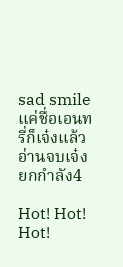sad smile
แค่ชื่อเอนทรี่ก็เจ๋งแล้ว อ่านจบเจ๋งยกกำลัง4

Hot! Hot! Hot!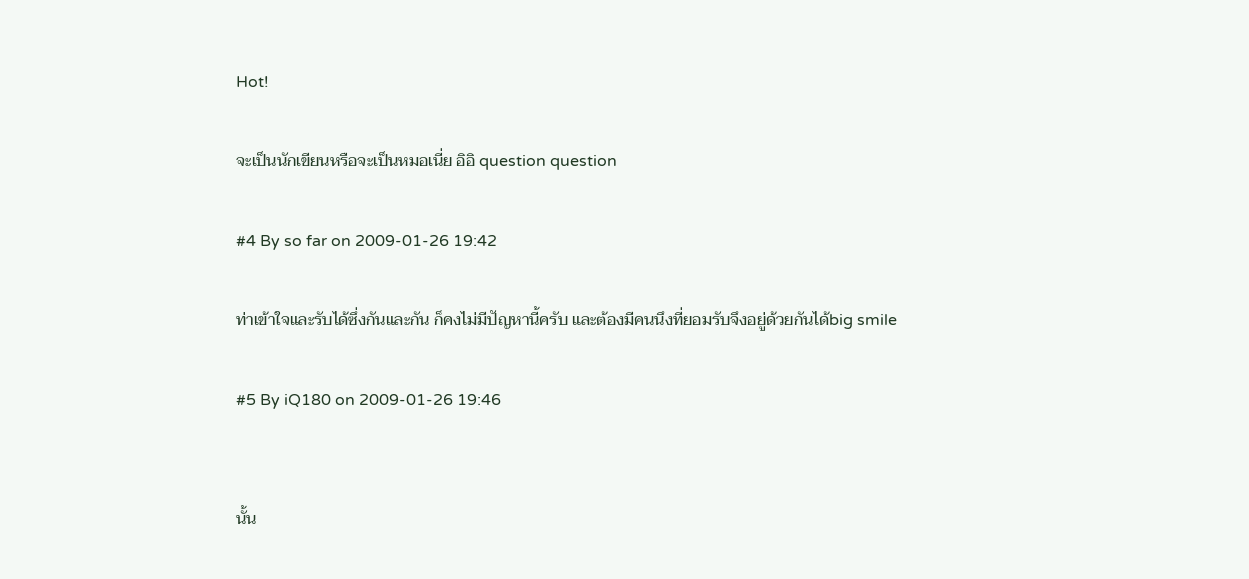Hot!

จะเป็นนักเขียนหรือจะเป็นหมอเนี่ย อิอิ question question

#4 By so far on 2009-01-26 19:42

ท่าเข้าใจและรับได้ซึ่งกันและกัน ก็คงไม่มีปัญหานี้ครับ และต้องมีคนนึงที่ยอมรับจึงอยู่ด้วยกันได้big smile

#5 By iQ180 on 2009-01-26 19:46


นั้น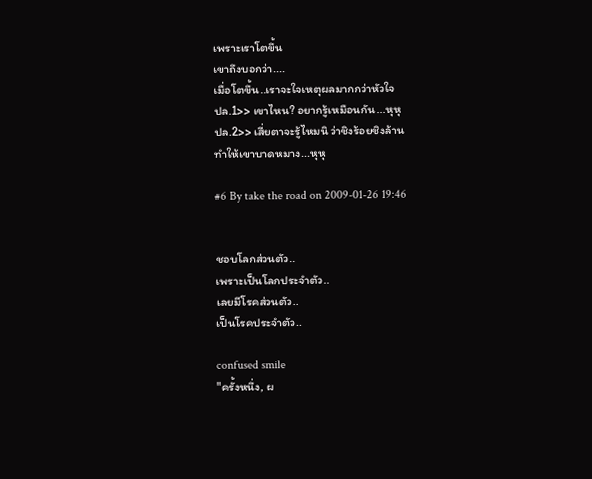เพราะเราโตขึ้น
เขาถึงบอกว่า....
เมื่อโตขึ้น..เราจะใจเหตุผลมากกว่าหัวใจ
ปล.1>> เขาไหน? อยากรู้เหมือนกัน...หุหุ
ปล.2>> เสี่ยตาจะรู้ไหมนิ ว่าชิงร้อยชิงล้าน
ทำให้เขาบาดหมาง...หุหุ

#6 By take the road on 2009-01-26 19:46


ชอบโลกส่วนตัว..
เพราะเป็นโลกประจำตัว..
เลยมีโรคส่วนตัว..
เป็นโรคประจำตัว..

confused smile
"ครั้งหนึ่ง, ผ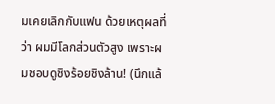มเคยเลิกกับแฟน ด้วยเหตุผลที่ว่า ผมมีโลกส่วนตัวสูง เพราะผมชอบดูชิงร้อยชิงล้าน! (นึกแล้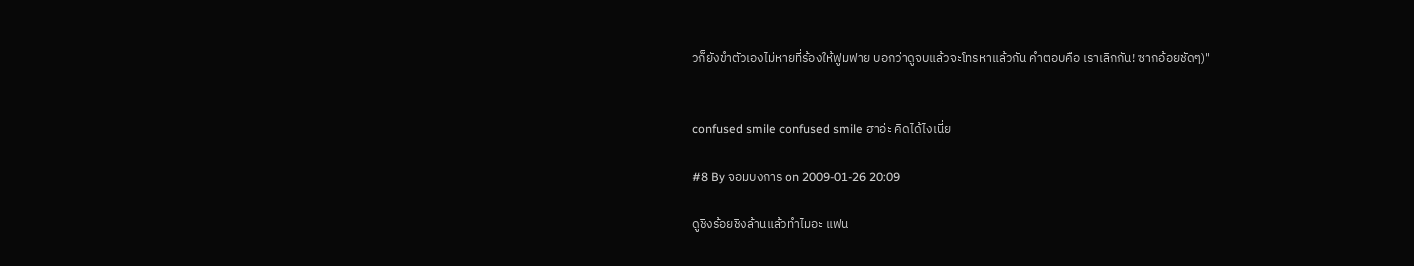วก็ยังขำตัวเองไม่หายที่ร้องให้ฟูมฟาย บอกว่าดูจบแล้วจะโทรหาแล้วกัน คำตอบคือ เราเลิกกัน! ซากอ้อยชัดๆ)"


confused smile confused smile ฮาอ่ะ คิดได้ไงเนี่ย

#8 By จอมบงการ on 2009-01-26 20:09

ดูชิงร้อยชิงล้านแล้วทำไมอะ แฟน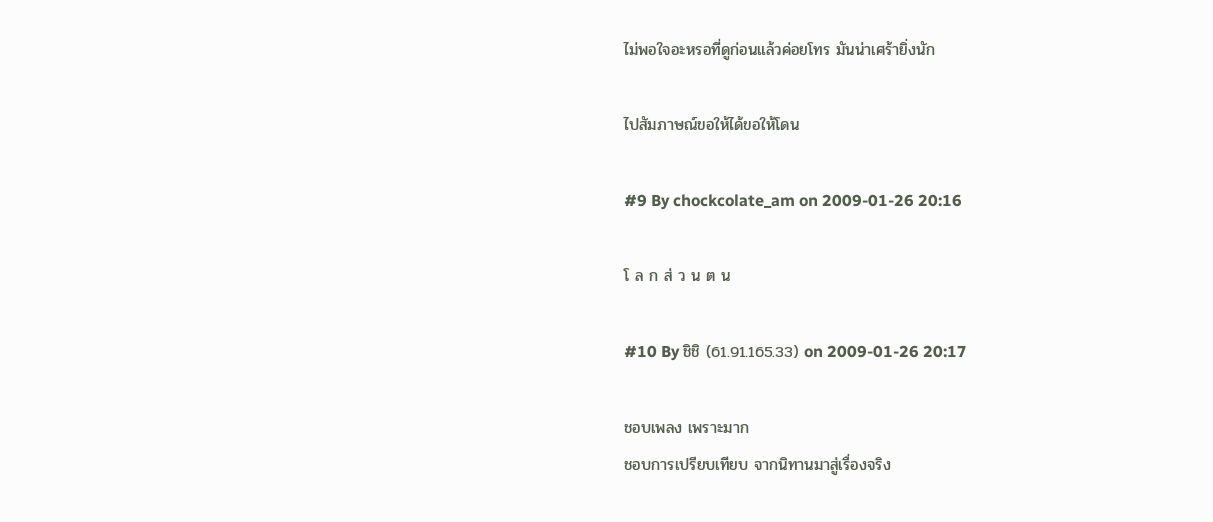ไม่พอใจอะหรอที่ดูก่อนแล้วค่อยโทร มันน่าเศร้ายิ่งนัก

ไปสัมภาษณ์ขอให้ได้ขอให้โดน

#9 By chockcolate_am on 2009-01-26 20:16

โ ล ก ส่ ว น ต น

#10 By ชิชิ (61.91.165.33) on 2009-01-26 20:17

ชอบเพลง เพราะมาก
ชอบการเปรียบเทียบ จากนิทานมาสู่เรื่องจริง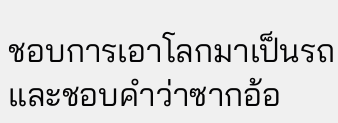ชอบการเอาโลกมาเป็นรถ
และชอบคำว่าซากอ้อ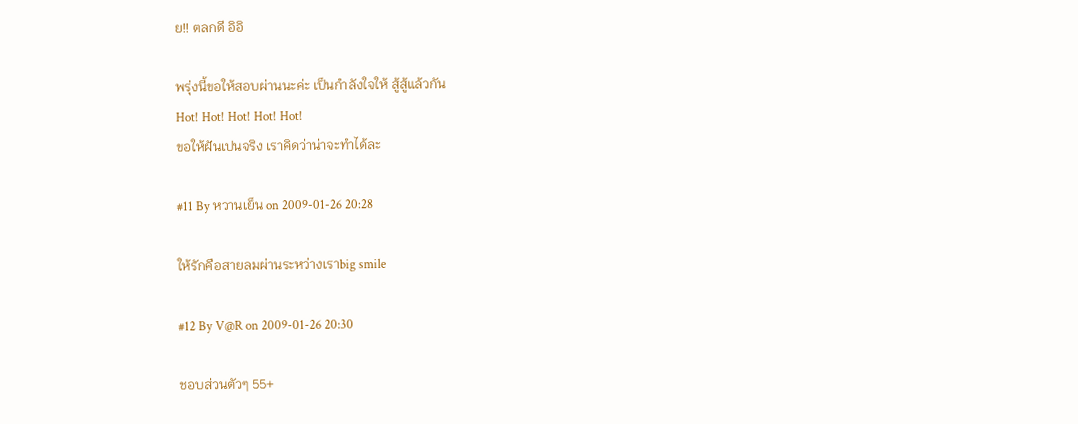ย!! ตลกดี อิอิ

พรุ่งนี้ขอให้สอบผ่านนะค่ะ เป็นกำลังใจให้ สู้สู้แล้วกัน
Hot! Hot! Hot! Hot! Hot!
ขอให้ฝันเปนจริง เราคิดว่าน่าจะทำได้ละ

#11 By หวานเย็น on 2009-01-26 20:28

ให้รักคือสายลมผ่านระหว่างเราbig smile

#12 By V@R on 2009-01-26 20:30

ชอบส่วนตัวๆ 55+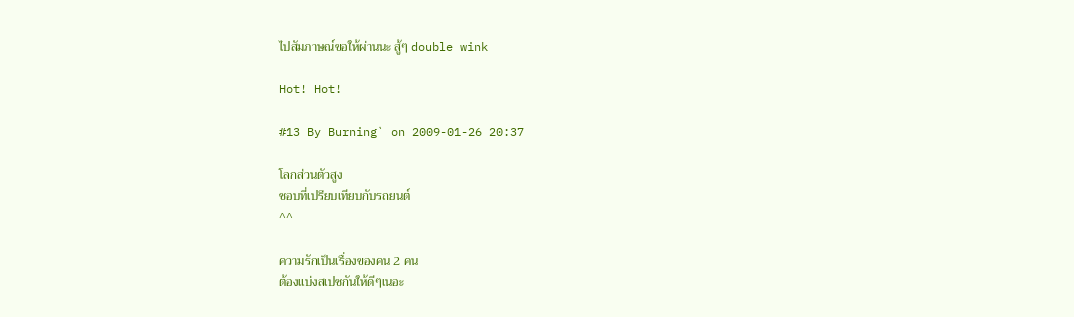ไปสัมภาษณ์ขอให้ผ่านนะ สู้ๆ double wink

Hot! Hot!

#13 By Burning` on 2009-01-26 20:37

โลกส่วนตัวสูง
ชอบที่เปรียบเทียบกับรถยนต์
^^

ความรักเป็นเรื่องของคน 2 คน
ต้องแบ่งสเปซกันให้ดีๆเนอะ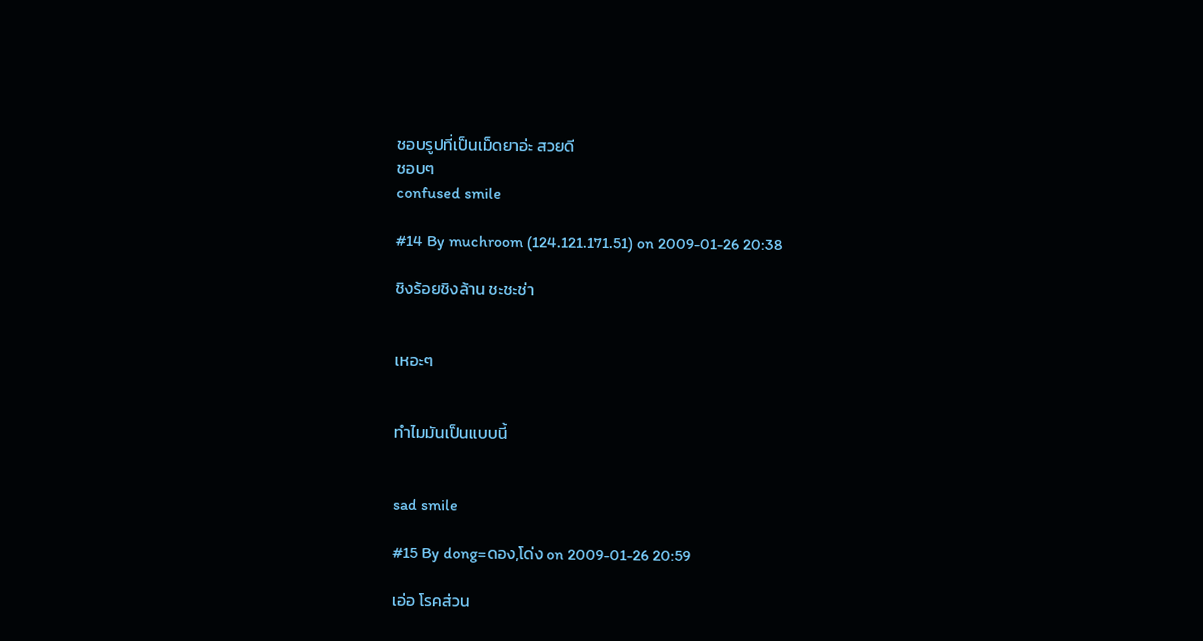ชอบรูปที่เป็นเม็ดยาอ่ะ สวยดี
ชอบๆ
confused smile

#14 By muchroom (124.121.171.51) on 2009-01-26 20:38

ชิงร้อยชิงล้าน ชะชะช่า


เหอะๆ


ทำไมมันเป็นแบบนี้


sad smile

#15 By dong=ดอง,โด่ง on 2009-01-26 20:59

เอ่อ โรคส่วน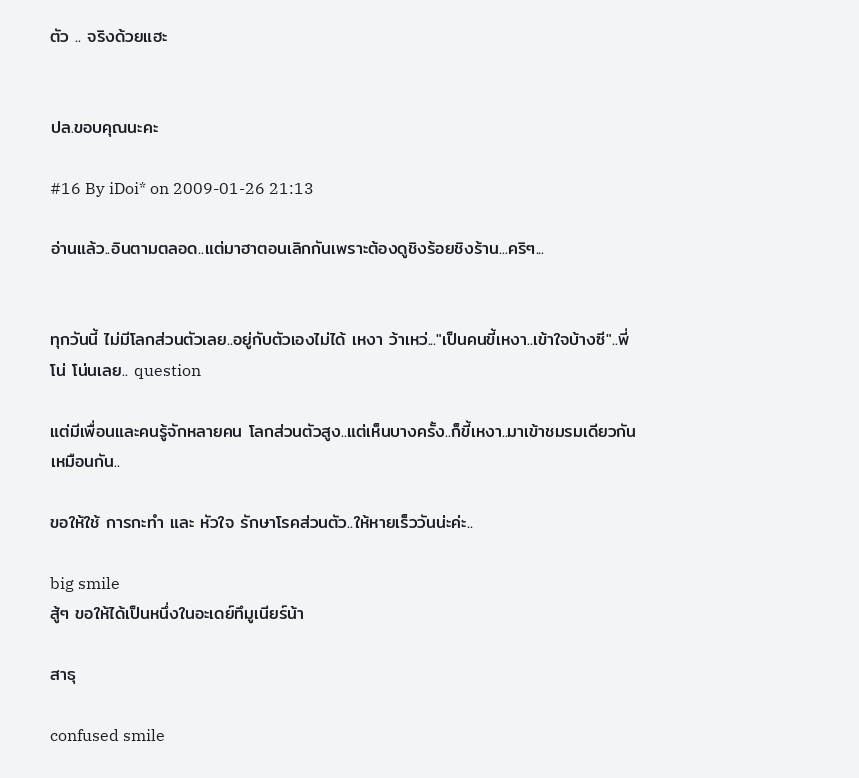ตัว .. จริงด้วยแฮะ


ปล.ขอบคุณนะคะ

#16 By iDoi* on 2009-01-26 21:13

อ่านแล้ว..อินตามตลอด..แต่มาฮาตอนเลิกกันเพราะต้องดูชิงร้อยชิงร้าน...คริๆ...


ทุกวันนี้ ไม่มีโลกส่วนตัวเลย..อยู่กับตัวเองไม่ได้ เหงา ว้าเหว่..."เป็นคนขี้เหงา..เข้าใจบ้างซี"..พี่โน่ โน่นเลย.. question

แต่มีเพื่อนและคนรู้จักหลายคน โลกส่วนตัวสูง..แต่เห็นบางครั้ง..ก็ขี้เหงา..มาเข้าชมรมเดียวกันเหมือนกัน..

ขอให้ใช้ การกะทำ และ หัวใจ รักษาโรคส่วนตัว..ให้หายเร็ววันน่ะค่ะ..

big smile
สู้ๆ ขอให้ได้เป็นหนึ่งในอะเดย์ทึมูเนียร์น้า

สาธุ

confused smile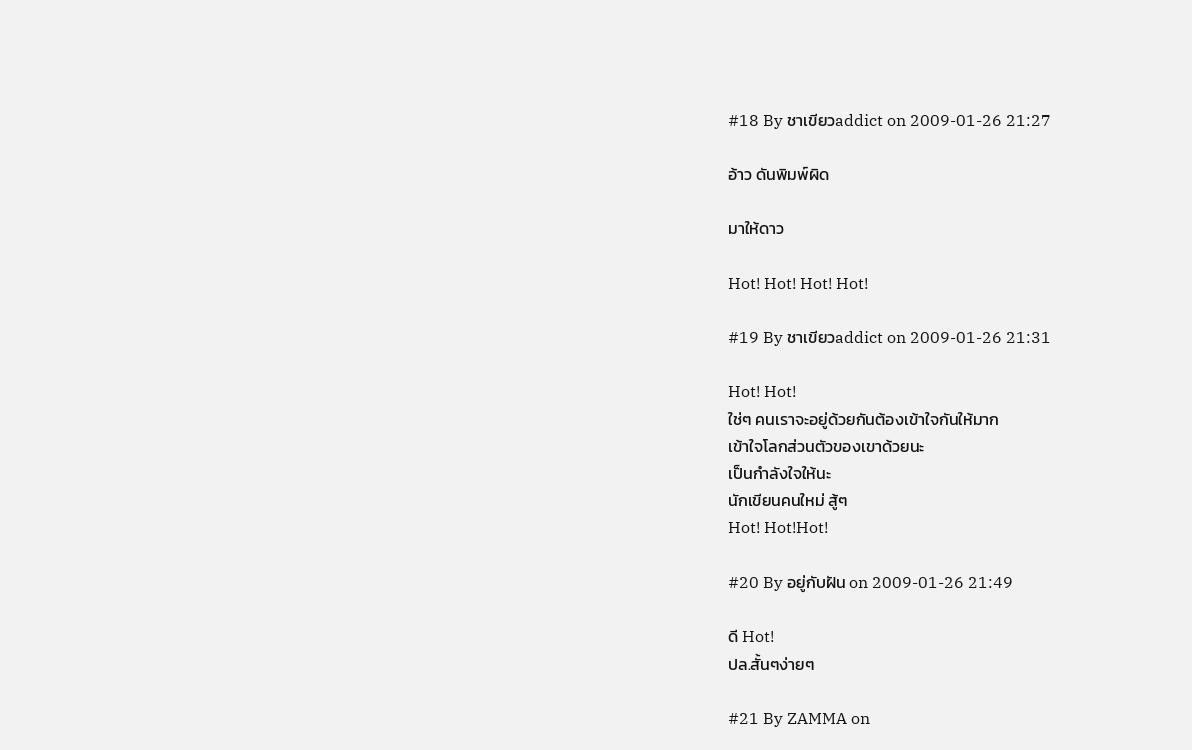#18 By ชาเขียวaddict on 2009-01-26 21:27

อ้าว ดันพิมพ์ผิด

มาให้ดาว

Hot! Hot! Hot! Hot!

#19 By ชาเขียวaddict on 2009-01-26 21:31

Hot! Hot!
ใช่ๆ คนเราจะอยู่ด้วยกันต้องเข้าใจกันให้มาก
เข้าใจโลกส่วนตัวของเขาด้วยนะ
เป็นกำลังใจให้นะ
นักเขียนคนใหม่ สู้ๆ
Hot! Hot!Hot!

#20 By อยู่กับฝัน on 2009-01-26 21:49

ดี Hot!
ปล.สั้นๆง่ายๆ

#21 By ZAMMA on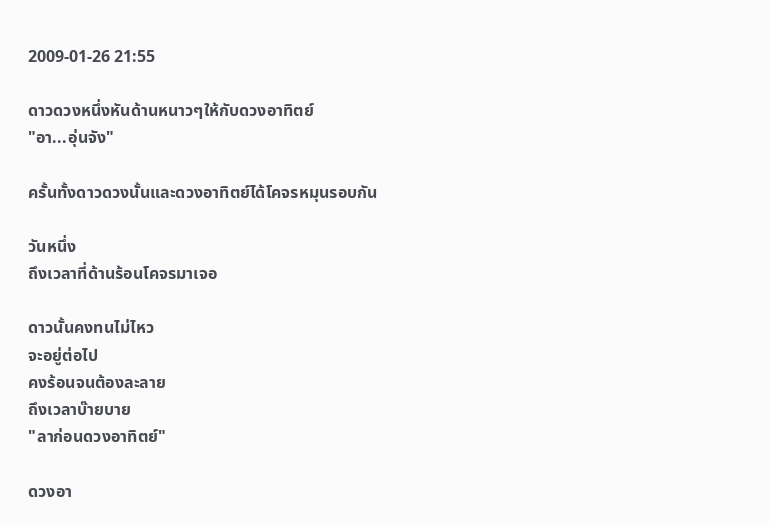2009-01-26 21:55

ดาวดวงหนึ่งหันด้านหนาวๆให้กับดวงอาทิตย์
"อา...อุ่นจัง"

ครั้นทั้งดาวดวงนั้นและดวงอาทิตย์ได้โคจรหมุนรอบกัน

วันหนึ่ง
ถึงเวลาที่ด้านร้อนโคจรมาเจอ

ดาวนั้นคงทนไม่ไหว
จะอยู่ต่อไป
คงร้อนจนต้องละลาย
ถึงเวลาบ๊ายบาย
"ลาก่อนดวงอาทิตย์"

ดวงอา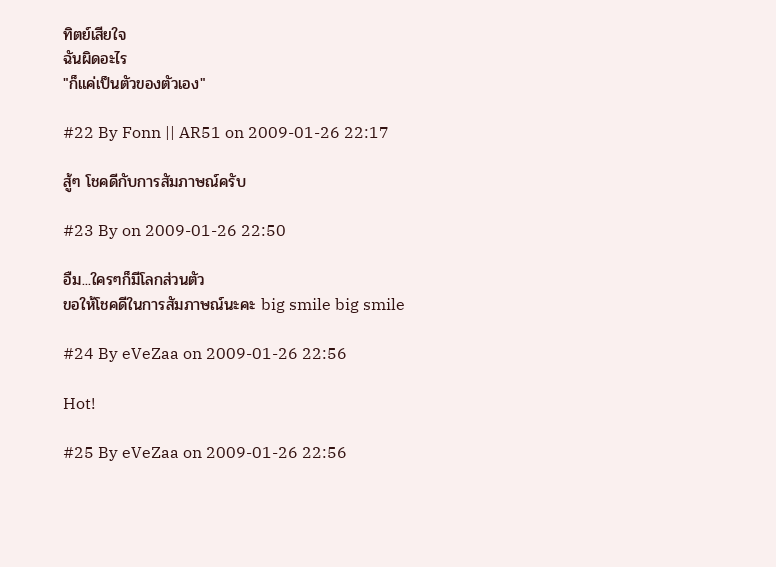ทิตย์เสียใจ
ฉันผิดอะไร
"ก็แค่เป็นตัวของตัวเอง"

#22 By Fonn || AR51 on 2009-01-26 22:17

สู้ๆ โชคดีกับการสัมภาษณ์ครับ

#23 By on 2009-01-26 22:50

อืม...ใครๆก็มีโลกส่วนตัว
ขอให้โชคดีในการสัมภาษณ์นะคะ big smile big smile

#24 By eVeZaa on 2009-01-26 22:56

Hot!

#25 By eVeZaa on 2009-01-26 22:56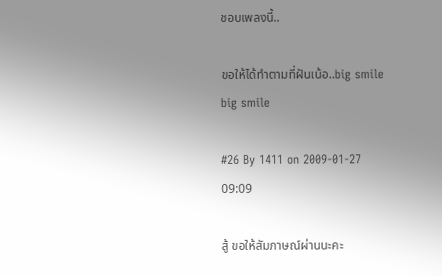ชอบเพลงนี้..

ขอให้ได้ทำตามที่ฝันเน้อ..big smile big smile

#26 By 1411 on 2009-01-27 09:09

สู้ ขอให้สัมภาษณ์ผ่านนะคะ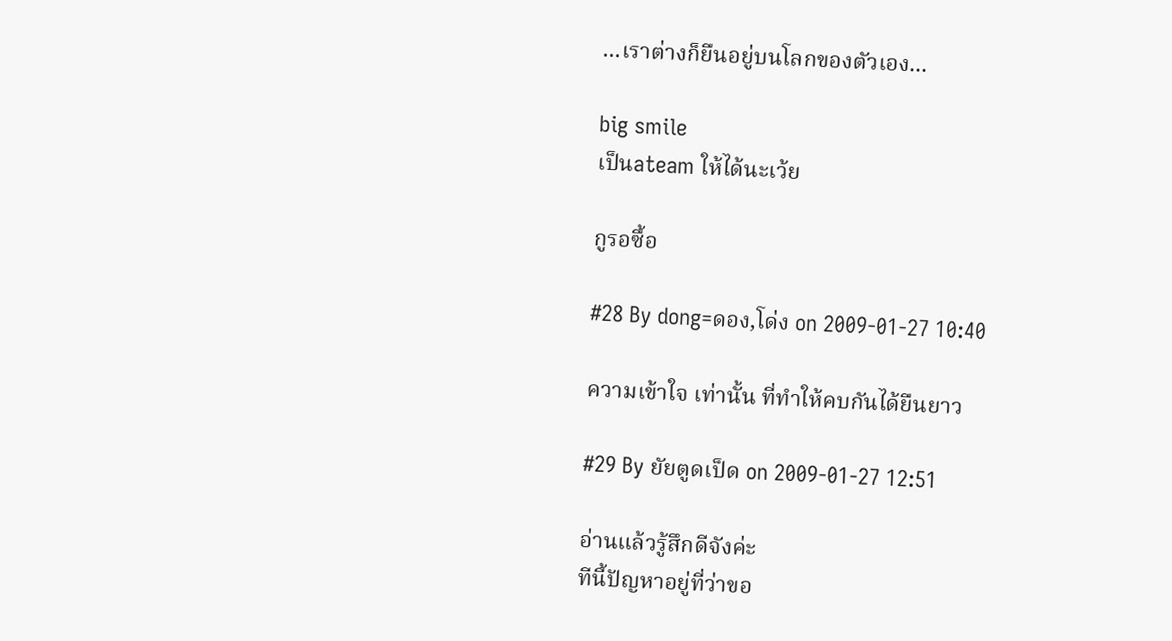...เราต่างก็ยืนอยู่บนโลกของตัวเอง...

big smile
เป็นateam ให้ได้นะเว้ย

กูรอซื้อ

#28 By dong=ดอง,โด่ง on 2009-01-27 10:40

ความเข้าใจ เท่านั้น ที่ทำให้คบกันได้ยืนยาว

#29 By ยัยตูดเป็ด on 2009-01-27 12:51

อ่านแล้วรู้สึกดีจังค่ะ
ทีนี้ปัญหาอยู่ที่ว่าขอ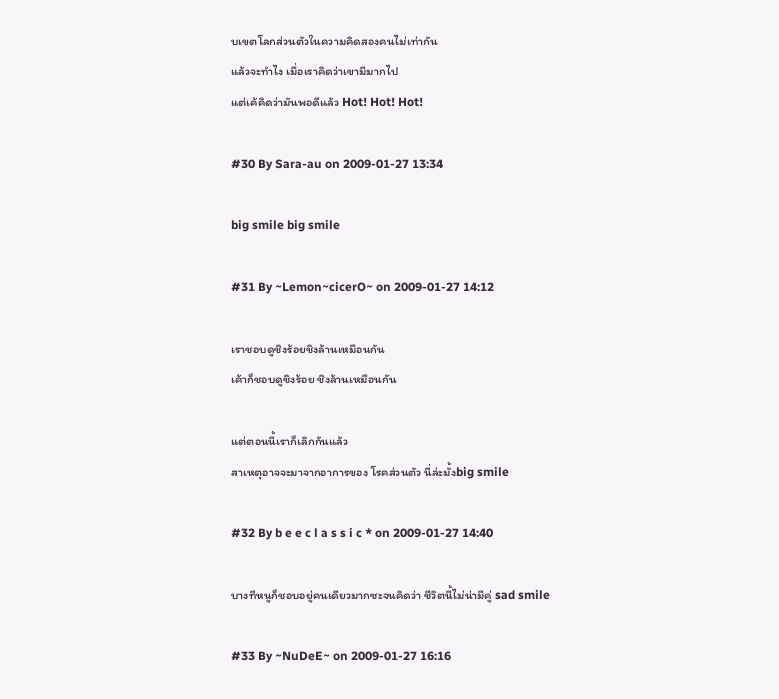บเขตโลกส่วนตัวในความคิดสองคนไม่เท่ากัน
แล้วจะทำไง เมื่อเราคิดว่าเขามีมากไป
แต่เค้คิดว่ามันพอดีแล้ว Hot! Hot! Hot!

#30 By Sara-au on 2009-01-27 13:34

big smile big smile

#31 By ~Lemon~cicerO~ on 2009-01-27 14:12

เราชอบดูชิงร้อยชิงล้านเหมือนกัน
เค้าก็ชอบดูชิงร้อย ชิงล้านเหมือนกัน

แต่ตอนนี้เราก็เลิกกันแล้ว
สาเหตุอาจจะมาจากอาการของ โรคส่วนตัว นี่ล่ะมั้งbig smile

#32 By b e e c l a s s i c * on 2009-01-27 14:40

บางทีหนูก็ชอบอยู่คนเดียวมากซะจนคิดว่า ชีวิตนี้ไม่น่ามีคู่ sad smile

#33 By ~NuDeE~ on 2009-01-27 16:16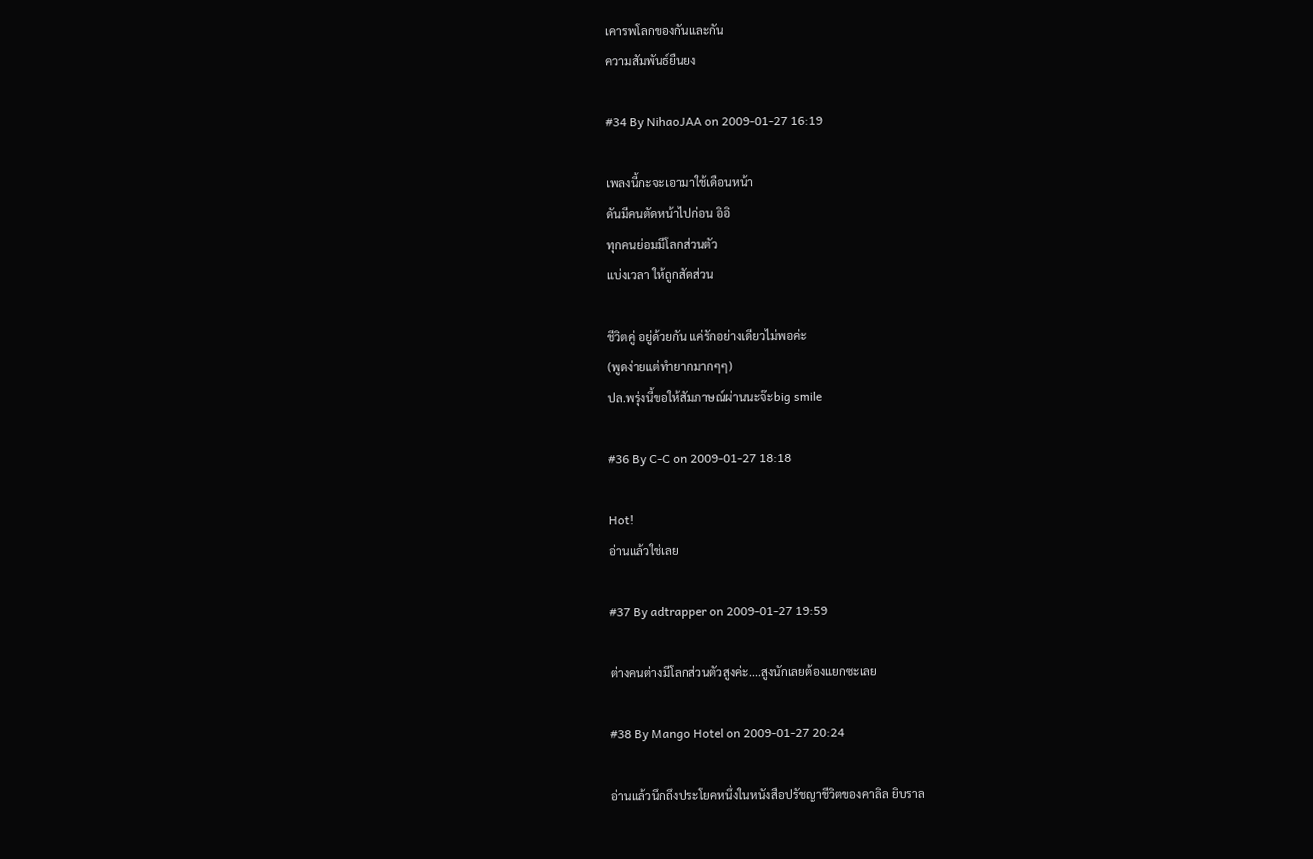เคารพโลกของกันและกัน
ความสัมพันธ์ยืนยง

#34 By NihaoJAA on 2009-01-27 16:19

เพลงนี้กะจะเอามาใช้เดือนหน้า
ดันมีคนตัดหน้าไปก่อน อิอิ
ทุกคนย่อมมีโลกส่วนตัว
แบ่งเวลา ให้ถูกสัดส่วน

ชีวิตคู่ อยู่ด้วยกัน แค่รักอย่างเดียวไม่พอค่ะ
(พูดง่ายแต่ทำยากมากๆๆ)
ปล.พรุ่งนี้ขอให้สัมภาษณ์ผ่านนะจ๊ะbig smile

#36 By C-C on 2009-01-27 18:18

Hot!
อ่านแล้วใช่เลย

#37 By adtrapper on 2009-01-27 19:59

ต่างคนต่างมีโลกส่วนตัวสูงค่ะ....สูงนักเลยต้องแยกซะเลย

#38 By Mango Hotel on 2009-01-27 20:24

อ่านแล้วนึกถึงประโยคหนึ่งในหนังสือปรัชญาชีวิตของคาลิล ยิบราล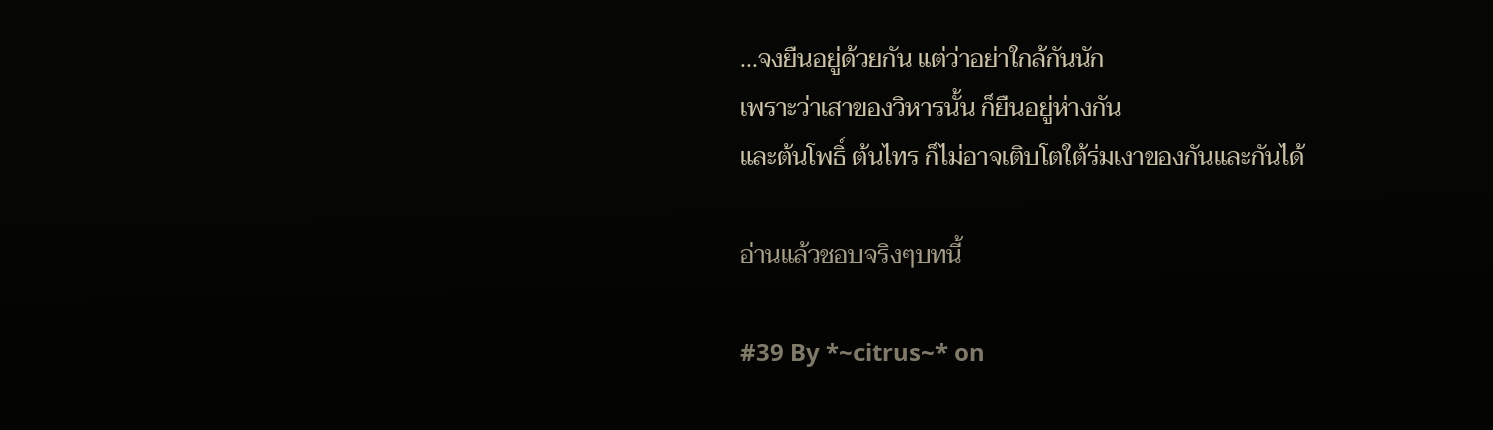...จงยืนอยู่ด้วยกัน แต่ว่าอย่าใกล้กันนัก
เพราะว่าเสาของวิหารนั้น ก็ยืนอยู่ห่างกัน
และต้นโพธิ์ ต้นไทร ก็ไม่อาจเติบโตใต้ร่มเงาของกันและกันได้

อ่านแล้วชอบจริงๆบทนี้

#39 By *~citrus~* on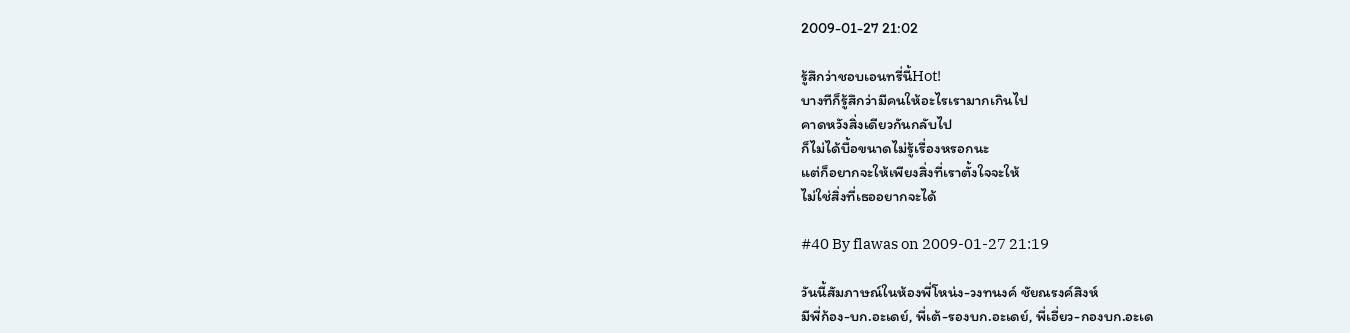2009-01-27 21:02

รู้สึกว่าชอบเอนทรี่นี้Hot!
บางทีก็รู้สึกว่ามีคนให้อะไรเรามากเกินไป
คาดหวังสิ่งเดียวกันกลับไป
ก็ไม่ได้บื้อขนาดไม่รู้เรื่องหรอกนะ
แต่ก็อยากจะให้เพียงสิ่งที่เราตั้งใจจะให้
ไม่ใช่สิ่งที่เธออยากจะได้

#40 By flawas on 2009-01-27 21:19

วันนี้สัมภาษณ์ในห้องพี่โหน่ง-วงทนงค์ ชัยณรงค์สิงห์
มีพี่ก้อง-บก.อะเดย์, พี่เต้-รองบก.อะเดย์, พี่เอี่ยว-กองบก.อะเด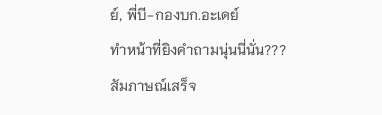ย์, พี่บี-กองบก.อะเดย์
ทำหน้าที่ยิงคำถามนุ่นนี่นั่น???
สัมภาษณ์เสร็จ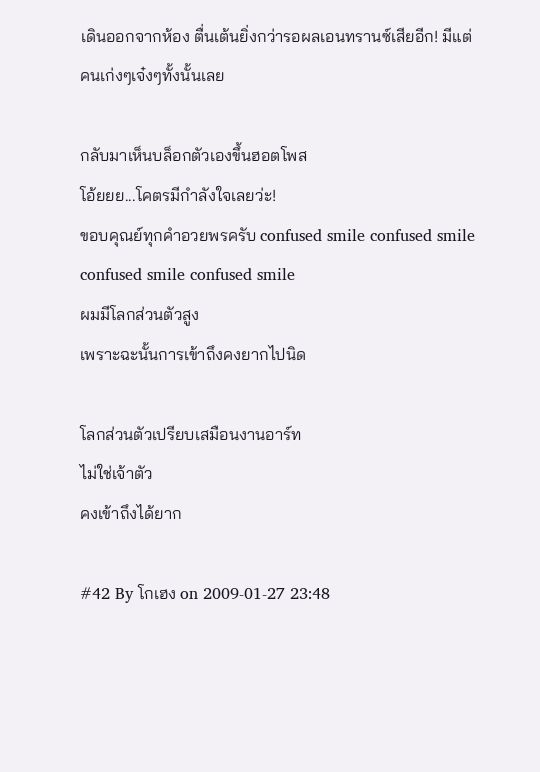เดินออกจากห้อง ตื่นเต้นยิ่งกว่ารอผลเอนทรานซ์เสียอีก! มีแต่คนเก่งๆเจ๋งๆทั้งนั้นเลย

กลับมาเห็นบล็อกตัวเองขึ้นฮอตโพส
โอ้ยยย...โคตรมีกำลังใจเลยว่ะ!
ขอบคุณย์ทุกคำอวยพรครับ confused smile confused smile confused smile confused smile
ผมมีโลกส่วนตัวสูง
เพราะฉะนั้นการเข้าถึงคงยากไปนิด

โลกส่วนตัวเปรียบเสมือนงานอาร์ท
ไม่ใช่เจ้าตัว
คงเข้าถึงได้ยาก

#42 By โกเฮง on 2009-01-27 23:48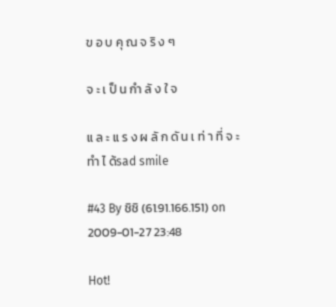ข อ บ คุ ณ จ ริ ง ๆ

จ ะ เ ป็ น กำ ลั ง ใ จ

แ ล ะ แ ร ง ผ ลั ก ดั น เ ท่ า ที่ จ ะ ทำ ไ ด้sad smile

#43 By ชิชิ (61.91.166.151) on 2009-01-27 23:48

Hot!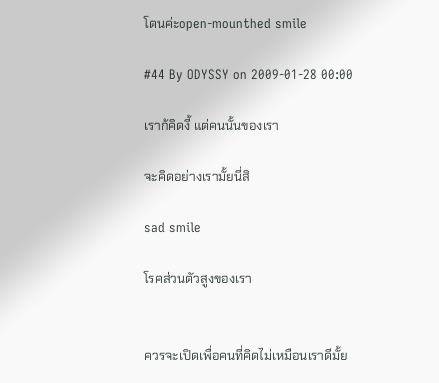โดนค่ะopen-mounthed smile

#44 By ODYSSY on 2009-01-28 00:00

เราก้คิดงี้ แต่คนนั้นของเรา

จะคิดอย่างเรามั้ยนี่สิ

sad smile

โรคส่วนตัวสูงของเรา


ควรจะเปิดเพื่อคนที่คิดไม่เหมือนเราดีมั้ย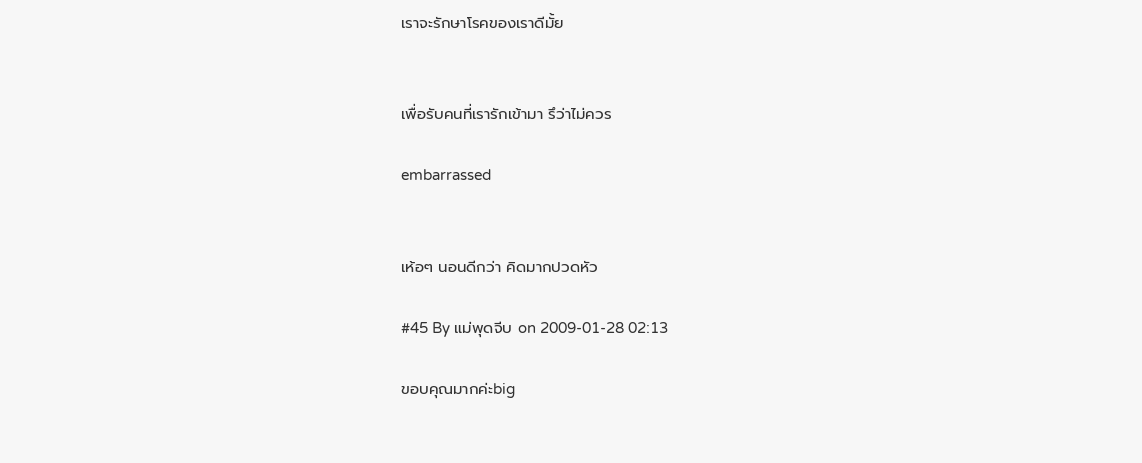เราจะรักษาโรคของเราดีมั้ย


เพื่อรับคนที่เรารักเข้ามา รึว่าไม่ควร

embarrassed


เห้อๆ นอนดีกว่า คิดมากปวดหัว

#45 By แม่พุดจีบ on 2009-01-28 02:13

ขอบคุณมากค่ะbig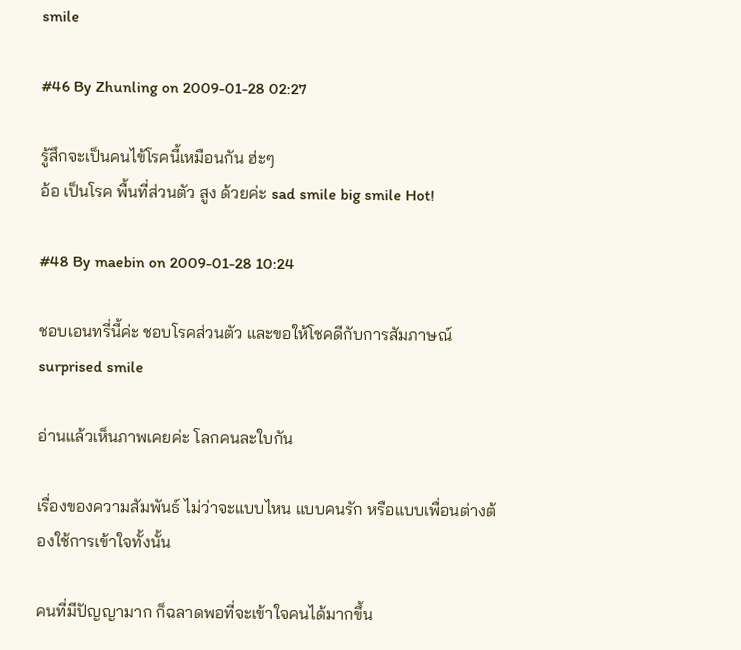smile

#46 By Zhunling on 2009-01-28 02:27

รู้สึกจะเป็นคนไข้โรคนี้เหมือนกัน ฮ่ะๆ
อ้อ เป็นโรค พื้นที่ส่วนตัว สูง ด้วยค่ะ sad smile big smile Hot!

#48 By maebin on 2009-01-28 10:24

ชอบเอนทรี่นี้ค่ะ ชอบโรคส่วนตัว และขอให้โชคดีกับการสัมภาษณ์ surprised smile

อ่านแล้วเห็นภาพเคยค่ะ โลกคนละใบกัน

เรื่องของความสัมพันธ์ ไม่ว่าจะแบบไหน แบบคนรัก หรือแบบเพื่อนต่างต้องใช้การเข้าใจทั้งนั้น

คนที่มีปัญญามาก ก็ฉลาดพอที่จะเข้าใจคนได้มากขึ้น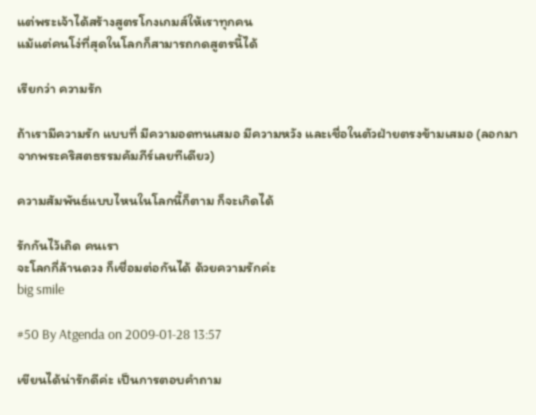แต่พระเจ้าได้สร้างสูตรโกงเกมส์ให้เราทุกคน
แม้แต่คนโง่ที่สุดในโลกก็สามารถกดสูตรนี้ได้

เรียกว่า ความรัก

ถ้าเรามีความรัก แบบที่ มีความอดทนเสมอ มีความหวัง และเชื่อในตัวฝ่ายตรงข้ามเสมอ (ลอกมาจากพระคริสตธรรมคัมภีร์เลยทีเดียว)

ความสัมพันธ์แบบไหนในโลกนี้ก็ตาม ก็จะเกิดได้

รักกันไว้เถิด คนเรา
จะโลกกี่ล้านดวง ก็เชื่อมต่อกันได้ ด้วยความรักค่ะ
big smile

#50 By Atgenda on 2009-01-28 13:57

เขียนได้น่ารักดีค่ะ เป็นการตอบคำถาม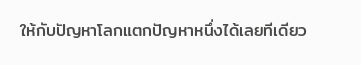ให้กับปัญหาโลกแตกปัญหาหนึ่งได้เลยทีเดียว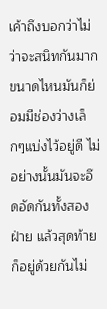เค้าถึงบอกว่าไม่ว่าจะสนิทกันมากขนาดไหนมันก็ย่อมมีช่องว่างเล็กๆแบ่งไว้อยู่ดี ไม่อย่างนั้นมันจะอึดอัดกันทั้งสองฝ่าย แล้วสุดท้ายก็อยู่ด้วยกันไม่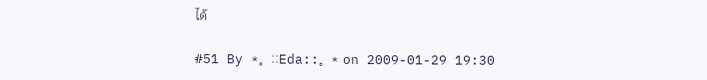ได้

#51 By *。::Eda::。* on 2009-01-29 19:30